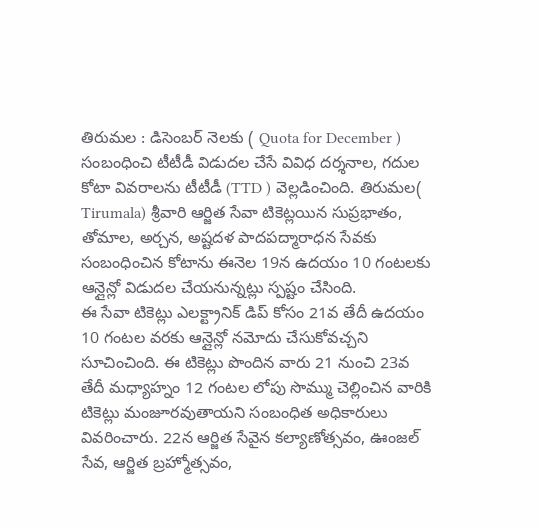తిరుమల : డిసెంబర్ నెలకు ( Quota for December ) సంబంధించి టీటీడీ విడుదల చేసే వివిధ దర్శనాల, గదుల కోటా వివరాలను టీటీడీ (TTD ) వెల్లడించింది. తిరుమల( Tirumala) శ్రీవారి ఆర్జిత సేవా టికెట్లయిన సుప్రభాతం, తోమాల, అర్చన, అష్టదళ పాదపద్మారాధన సేవకు సంబంధించిన కోటాను ఈనెల 19న ఉదయం 10 గంటలకు ఆన్లైన్లో విడుదల చేయనున్నట్లు స్పష్టం చేసింది.
ఈ సేవా టికెట్లు ఎలక్ట్రానిక్ డిప్ కోసం 21వ తేదీ ఉదయం 10 గంటల వరకు ఆన్లైన్లో నమోదు చేసుకోవచ్చని సూచించింది. ఈ టికెట్లు పొందిన వారు 21 నుంచి 23వ తేదీ మధ్యాహ్నం 12 గంటల లోపు సొమ్ము చెల్లించిన వారికి టికెట్లు మంజూరవుతాయని సంబంధిత అధికారులు వివరించారు. 22న ఆర్జిత సేవైన కల్యాణోత్సవం, ఊంజల్ సేవ, ఆర్జిత బ్రహ్మోత్సవం,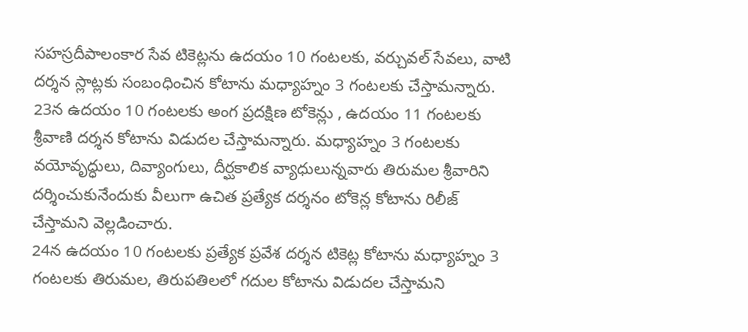సహస్రదీపాలంకార సేవ టికెట్లను ఉదయం 10 గంటలకు, వర్చువల్ సేవలు, వాటి దర్శన స్లాట్లకు సంబంధించిన కోటాను మధ్యాహ్నం 3 గంటలకు చేస్తామన్నారు.
23న ఉదయం 10 గంటలకు అంగ ప్రదక్షిణ టోకెన్లు , ఉదయం 11 గంటలకు శ్రీవాణి దర్శన కోటాను విడుదల చేస్తామన్నారు. మధ్యాహ్నం 3 గంటలకు వయోవృద్ధులు, దివ్యాంగులు, దీర్ఘకాలిక వ్యాధులున్నవారు తిరుమల శ్రీవారిని దర్శించుకునేందుకు వీలుగా ఉచిత ప్రత్యేక దర్శనం టోకెన్ల కోటాను రిలీజ్ చేస్తామని వెల్లడించారు.
24న ఉదయం 10 గంటలకు ప్రత్యేక ప్రవేశ దర్శన టికెట్ల కోటాను మధ్యాహ్నం 3 గంటలకు తిరుమల, తిరుపతిలలో గదుల కోటాను విడుదల చేస్తామని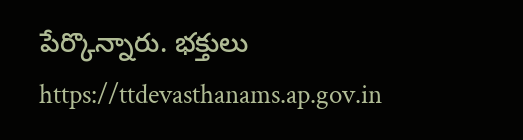పేర్కొన్నారు. భక్తులు https://ttdevasthanams.ap.gov.in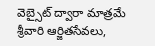వెబ్సైట్ ద్వారా మాత్రమే శ్రీవారి ఆర్జితసేవలు,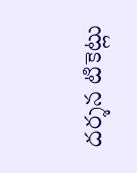దర్శన టికెట్లు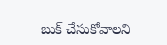బుక్ చేసుకోవాలని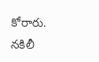కోరారు. నకిలీ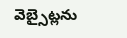వెబ్సైట్లను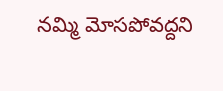నమ్మి మోసపోవద్దని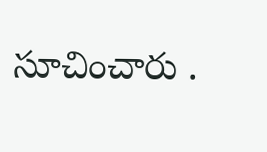సూచించారు .